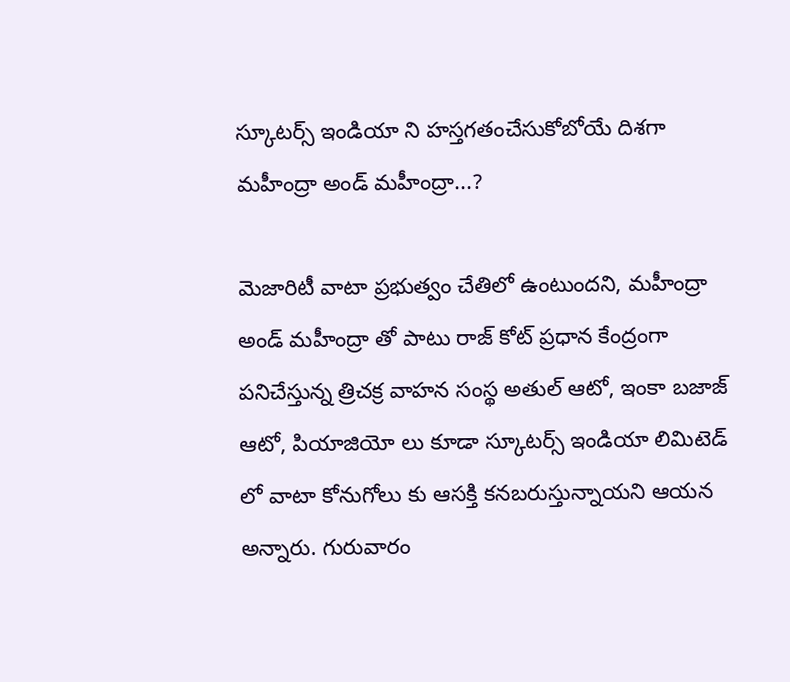స్కూటర్స్ ఇండియా ని హస్తగతంచేసుకోబోయే దిశగా మహీంద్రా అండ్ మహీంద్రా...?

మెజారిటీ వాటా ప్రభుత్వం చేతిలో ఉంటుందని, మహీంద్రా అండ్ మహీంద్రా తో పాటు రాజ్ కోట్ ప్రధాన కేంద్రంగా పనిచేస్తున్న త్రిచక్ర వాహన సంస్థ అతుల్ ఆటో, ఇంకా బజాజ్ ఆటో, పియాజియో లు కూడా స్కూటర్స్ ఇండియా లిమిటెడ్ లో వాటా కోనుగోలు కు ఆసక్తి కనబరుస్తున్నాయని ఆయన అన్నారు. గురువారం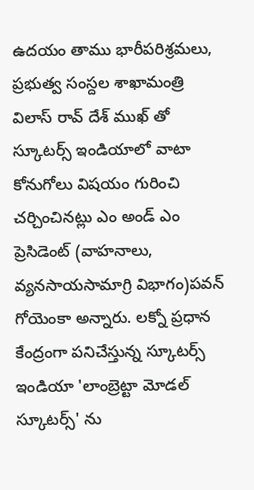ఉదయం తాము భారీపరిశ్రమలు, ప్రభుత్వ సంస్దల శాఖామంత్రి విలాస్ రావ్ దేశ్ ముఖ్ తో స్కూటర్స్ ఇండియాలో వాటా కోనుగోలు విషయం గురించి చర్చించినట్లు ఎం అండ్ ఎం ప్రెసిడెంట్ (వాహనాలు, వ్యనసాయసామాగ్రి విభాగం)పవన్ గోయెంకా అన్నారు. లక్నో ప్రధాన కేంద్రంగా పనిచేస్తున్న స్కూటర్స్ ఇండియా 'లాంబ్రెట్టా మోడల్ స్కూటర్స్' ను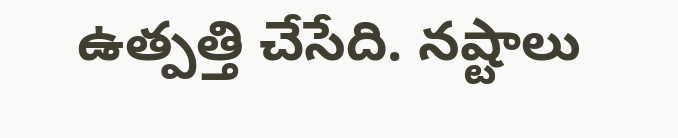ఉత్పత్తి చేసేది. నష్టాలు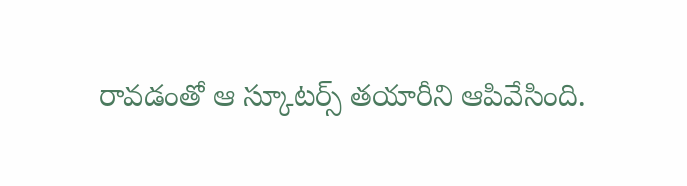రావడంతో ఆ స్కూటర్స్ తయారీని ఆపివేసింది.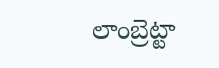లాంబ్రెట్టా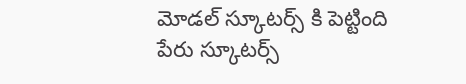మోడల్ స్కూటర్స్ కి పెట్టింది పేరు స్కూటర్స్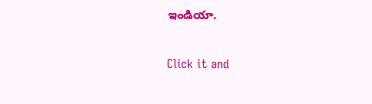ఇండియా.


Click it and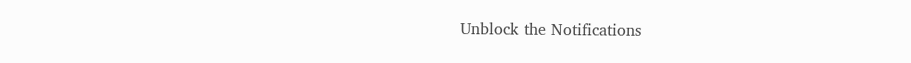Unblock the Notifications